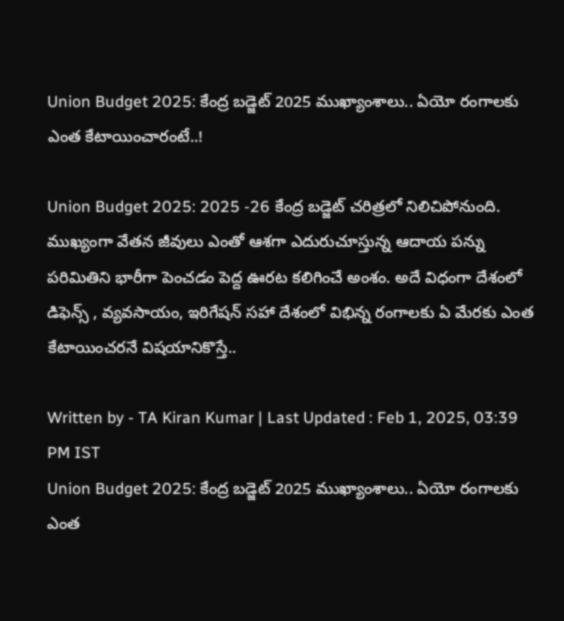Union Budget 2025: కేంద్ర బడ్జెట్ 2025 ముఖ్యాంశాలు.. ఏయో రంగాలకు ఎంత కేటాయించారంటే..!

Union Budget 2025: 2025 -26 కేంద్ర బడ్జెట్ చరిత్రలో నిలిచిపోనుంది. ముఖ్యంగా వేతన జీవులు ఎంతో ఆశగా ఎదురుచూస్తున్న ఆదాయ పన్ను పరిమితిని భారీగా పెంచడం పెద్ద ఊరట కలిగించే అంశం. అదే విధంగా దేశంలో డిఫెన్స్ , వ్యవసాయం, ఇరిగేషన్ సహా దేశంలో విభిన్న రంగాలకు ఏ మేరకు ఎంత కేటాయించరనే విషయానికొస్తే..

Written by - TA Kiran Kumar | Last Updated : Feb 1, 2025, 03:39 PM IST
Union Budget 2025: కేంద్ర బడ్జెట్ 2025 ముఖ్యాంశాలు.. ఏయో రంగాలకు ఎంత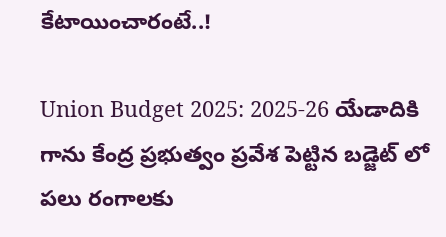కేటాయించారంటే..!

Union Budget 2025: 2025-26 యేడాదికి గాను కేంద్ర ప్రభుత్వం ప్రవేశ పెట్టిన బడ్జెట్ లో పలు రంగాలకు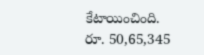కేటాయించింది.
రూ. 50,65,345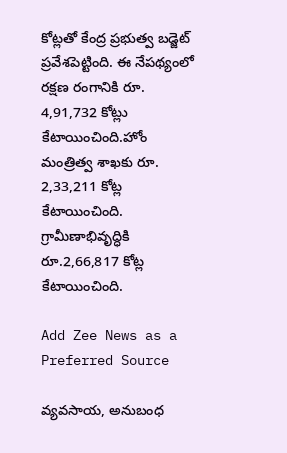కోట్లతో కేంద్ర ప్రభుత్వ బడ్జెట్‌ ప్రవేశపెట్టింది. ఈ నేపథ్యంలో రక్షణ రంగానికి రూ. 4,91,732 కోట్లు కేటాయించింది.హోం మంత్రిత్వ శాఖకు రూ. 2,33,211 కోట్ల కేటాయించింది. గ్రామీణాభివృద్ధికి రూ.2,66,817 కోట్ల  కేటాయించింది.

Add Zee News as a Preferred Source

వ్యవసాయ, అనుబంధ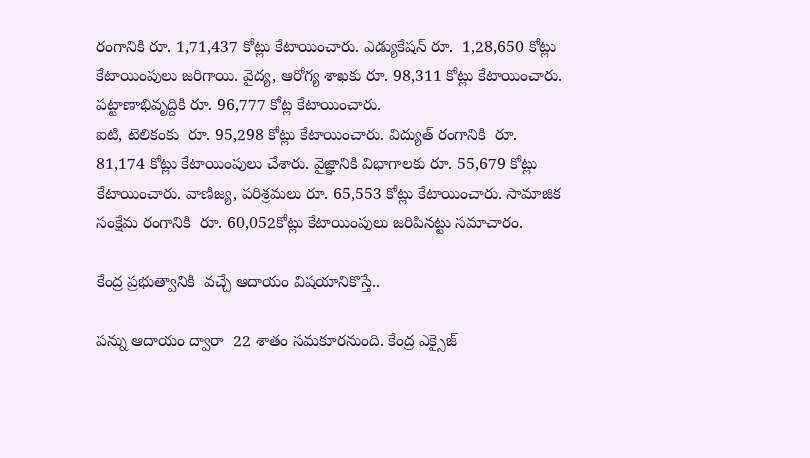రంగానికి రూ. 1,71,437 కోట్లు కేటాయించారు. ఎడ్యుకేషన్ రూ.  1,28,650 కోట్లు కేటాయింపులు జరిగాయి. వైద్య, ఆరోగ్య శాఖకు రూ. 98,311 కోట్లు కేటాయించారు. పట్టాణాభివృద్దికి రూ. 96,777 కోట్ల కేటాయించారు.
ఐటి, టెలికంకు  రూ. 95,298 కోట్లు కేటాయించారు. విద్యుత్‌ రంగానికి  రూ. 81,174 కోట్లు కేటాయింపులు చేశారు. వైజ్ఞానికి విభాగాలకు రూ. 55,679 కోట్లు కేటాయించారు. వాణిజ్య, పరిశ్రమలు రూ. 65,553 కోట్లు కేటాయించారు. సామాజిక సంక్షేమ రంగానికి  రూ. 60,052కోట్లు కేటాయింపులు జరిపినట్టు సమాచారం.

కేంద్ర ప్రభుత్వానికి  వచ్చే ఆదాయం విషయానికొస్తే..

పన్ను ఆదాయం ద్వారా  22 శాతం సమకూరనుంది. కేంద్ర ఎక్సైజ్‌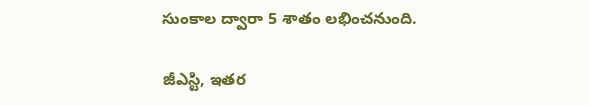సుంకాల ద్వారా 5 శాతం లభించనుంది.

జీఎస్టి, ఇతర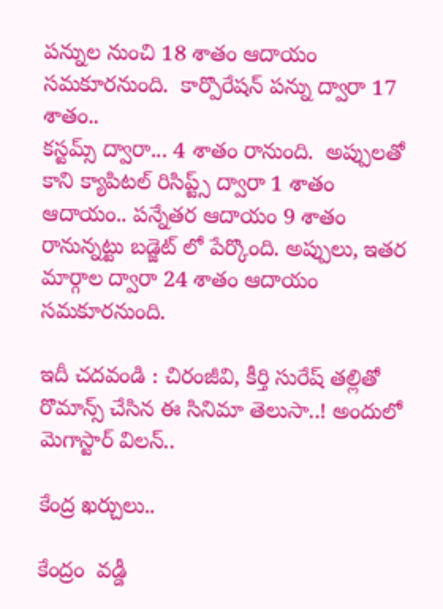పన్నుల నుంచి 18 శాతం ఆదాయం సమకూరనుంది.  కార్పొరేషన్‌ పన్ను ద్వారా 17 శాతం..
కస్టమ్స్‌ ద్వారా... 4 శాతం రానుంది.  అప్పులతో కాని క్యాపిటల్‌ రిసిప్ట్స్‌ ద్వారా 1 శాతం ఆదాయం.. పన్నేతర ఆదాయం 9 శాతం రానున్నట్టు బడ్జెట్ లో పేర్కొంది. అప్పులు, ఇతర మార్గాల ద్వారా 24 శాతం ఆదాయం  సమకూరనుంది.

ఇదీ చదవండి : చిరంజీవి, కీర్తి సురేష్ తల్లితో రొమాన్స్ చేసిన ఈ సినిమా తెలుసా..! అందులో మెగాస్టార్ విలన్..

కేంద్ర ఖర్చులు..

కేంద్రం  వడ్డీ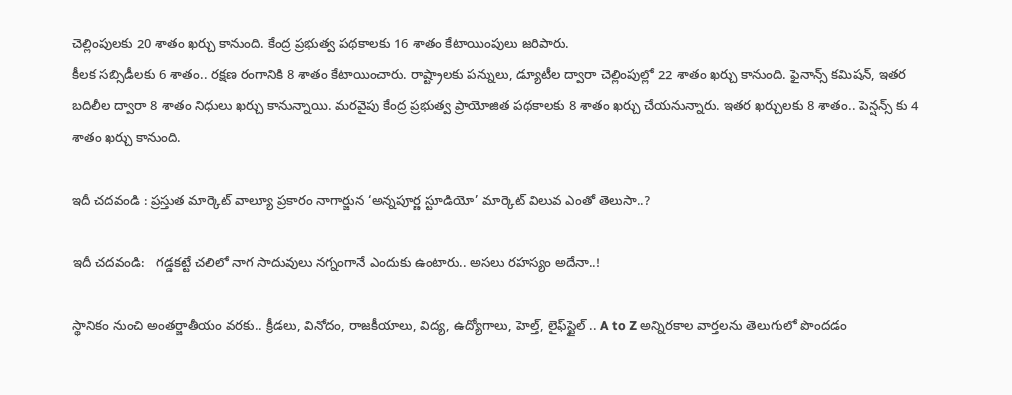చెల్లింపులకు 20 శాతం ఖర్చు కానుంది. కేంద్ర ప్రభుత్వ పథకాలకు 16 శాతం కేటాయింపులు జరిపారు.
కీలక సబ్సిడీలకు 6 శాతం.. రక్షణ రంగానికి 8 శాతం కేటాయించారు. రాష్ట్రాలకు పన్నులు, డ్యూటీల ద్వారా చెల్లింపుల్లో 22 శాతం ఖర్చు కానుంది. ఫైనాన్స్‌ కమిషన్‌, ఇతర బదిలీల ద్వారా 8 శాతం నిధులు ఖర్చు కానున్నాయి. మరవైపు కేంద్ర ప్రభుత్వ ప్రాయోజిత పథకాలకు 8 శాతం ఖర్చు చేయనున్నారు. ఇతర ఖర్చులకు 8 శాతం.. పెన్షన్స్ కు 4 శాతం ఖర్చు కానుంది.

ఇదీ చదవండి : ప్రస్తుత మార్కెట్ వాల్యూ ప్రకారం నాగార్జున ‘అన్నపూర్ణ స్టూడియో’ మార్కెట్ విలువ ఎంతో తెలుసా..?

ఇదీ చదవండి:   గడ్డకట్టే చలిలో నాగ సాదువులు నగ్నంగానే ఎందుకు ఉంటారు.. అసలు రహస్యం అదేనా..!

స్థానికం నుంచి అంతర్జాతీయం వరకు.. క్రీడలు, వినోదం, రాజకీయాలు, విద్య, ఉద్యోగాలు, హెల్త్, లైఫ్‌స్టైల్ .. A to Z అన్నిరకాల వార్తలను తెలుగులో పొందడం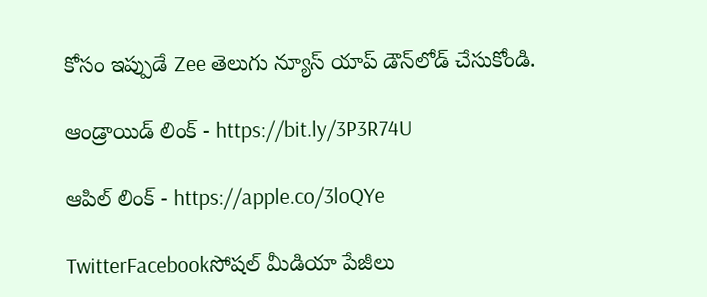కోసం ఇప్పుడే Zee తెలుగు న్యూస్ యాప్ డౌన్‌లోడ్ చేసుకోండి.

ఆండ్రాయిడ్ లింక్ - https://bit.ly/3P3R74U

ఆపిల్ లింక్ - https://apple.co/3loQYe

TwitterFacebookసోషల్ మీడియా పేజీలు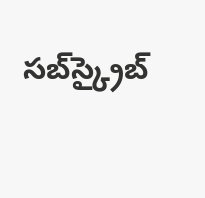సబ్‌స్క్రైబ్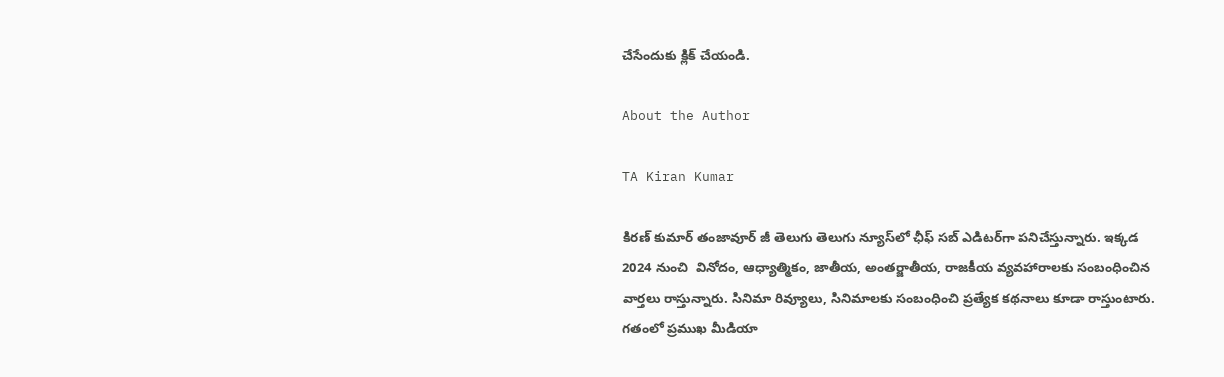చేసేందుకు క్లిక్ చేయండి.

About the Author

TA Kiran Kumar

కిరణ్ కుమార్ తంజావూర్ జీ తెలుగు తెలుగు న్యూస్‌లో ఛీఫ్ సబ్ ఎడిటర్‌గా పనిచేస్తున్నారు. ఇక్కడ 2024 నుంచి  వినోదం, ఆధ్యాత్మికం, జాతీయ, అంతర్జాతీయ, రాజకీయ వ్యవహారాలకు సంబంధించిన వార్తలు రాస్తున్నారు. సినిమా రివ్యూలు, సినిమాలకు సంబంధించి ప్రత్యేక కథనాలు కూడా రాస్తుంటారు. గతంలో ప్రముఖ మీడియా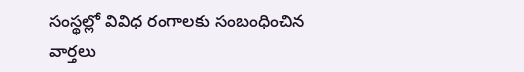సంస్థల్లో వివిధ రంగాలకు సంబంధించిన వార్తలు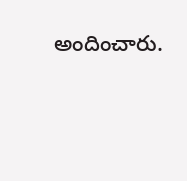అందించారు.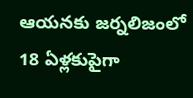ఆయనకు జర్నలిజంలో 18 ఏళ్లకుపైగా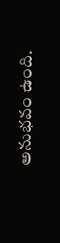అనుభవం ఉంది.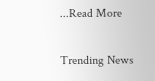...Read More

Trending News